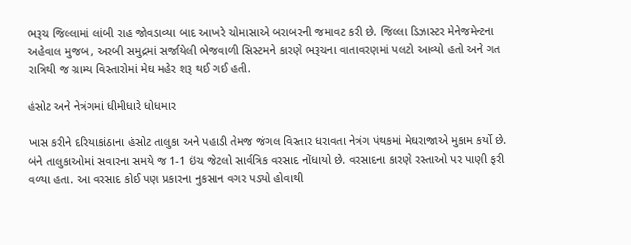ભરૂચ જિલ્લામાં લાંબી રાહ જોવડાવ્યા બાદ આખરે ચોમાસાએ બરાબરની જમાવટ કરી છે. જિલ્લા ડિઝાસ્ટર મેનેજમેન્ટના અહેવાલ મુજબ, અરબી સમુદ્રમાં સર્જાયેલી ભેજવાળી સિસ્ટમને કારણે ભરૂચના વાતાવરણમાં પલટો આવ્યો હતો અને ગત રાત્રિથી જ ગ્રામ્ય વિસ્તારોમાં મેઘ મહેર શરૂ થઈ ગઈ હતી.

હંસોટ અને નેત્રંગમાં ધીમીધારે ધોધમાર

ખાસ કરીને દરિયાકાંઠાના હંસોટ તાલુકા અને પહાડી તેમજ જંગલ વિસ્તાર ધરાવતા નેત્રંગ પંથકમાં મેઘરાજાએ મુકામ કર્યો છે. બંને તાલુકાઓમાં સવારના સમયે જ 1-1 ઇંચ જેટલો સાર્વત્રિક વરસાદ નોંધાયો છે. વરસાદના કારણે રસ્તાઓ પર પાણી ફરી વળ્યા હતા. આ વરસાદ કોઈ પણ પ્રકારના નુકસાન વગર પડ્યો હોવાથી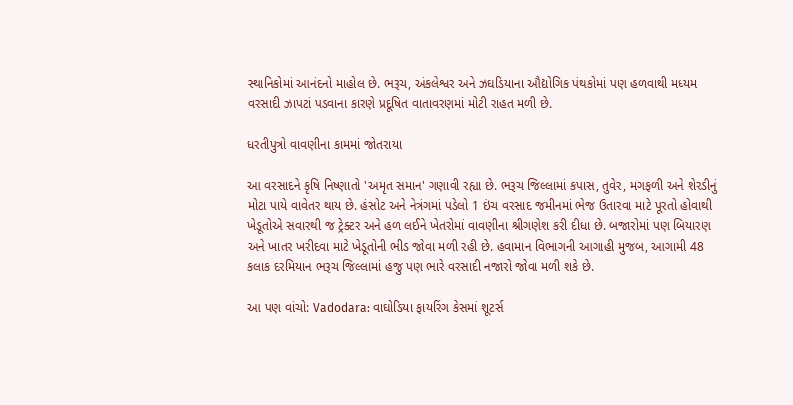સ્થાનિકોમાં આનંદનો માહોલ છે. ભરૂચ, અંકલેશ્વર અને ઝઘડિયાના ઔદ્યોગિક પંથકોમાં પણ હળવાથી મધ્યમ વરસાદી ઝાપટાં પડવાના કારણે પ્રદૂષિત વાતાવરણમાં મોટી રાહત મળી છે.

ધરતીપુત્રો વાવણીના કામમાં જોતરાયા

આ વરસાદને કૃષિ નિષ્ણાતો 'અમૃત સમાન' ગણાવી રહ્યા છે. ભરૂચ જિલ્લામાં કપાસ, તુવેર, મગફળી અને શેરડીનું મોટા પાયે વાવેતર થાય છે. હંસોટ અને નેત્રંગમાં પડેલો 1 ઇંચ વરસાદ જમીનમાં ભેજ ઉતારવા માટે પૂરતો હોવાથી ખેડૂતોએ સવારથી જ ટ્રેક્ટર અને હળ લઈને ખેતરોમાં વાવણીના શ્રીગણેશ કરી દીધા છે. બજારોમાં પણ બિયારણ અને ખાતર ખરીદવા માટે ખેડૂતોની ભીડ જોવા મળી રહી છે. હવામાન વિભાગની આગાહી મુજબ, આગામી 48 કલાક દરમિયાન ભરૂચ જિલ્લામાં હજુ પણ ભારે વરસાદી નજારો જોવા મળી શકે છે.

આ પણ વાંચો: Vadodara: વાઘોડિયા ફાયરિંગ કેસમાં શૂટર્સ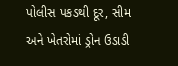પોલીસ પકડથી દૂર, સીમ અને ખેતરોમાં ડ્રોન ઉડાડી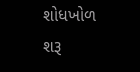શોધખોળ શરૂ